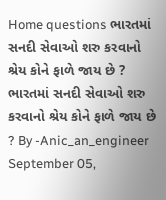Home questions ભારતમાં સનદી સેવાઓ શરુ કરવાનો શ્રેય કોને ફાળે જાય છે ? ભારતમાં સનદી સેવાઓ શરુ કરવાનો શ્રેય કોને ફાળે જાય છે ? By -Anic_an_engineer September 05,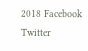2018 Facebook Twitter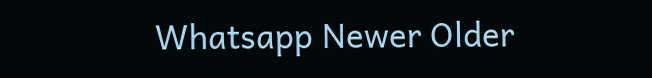Whatsapp Newer Older